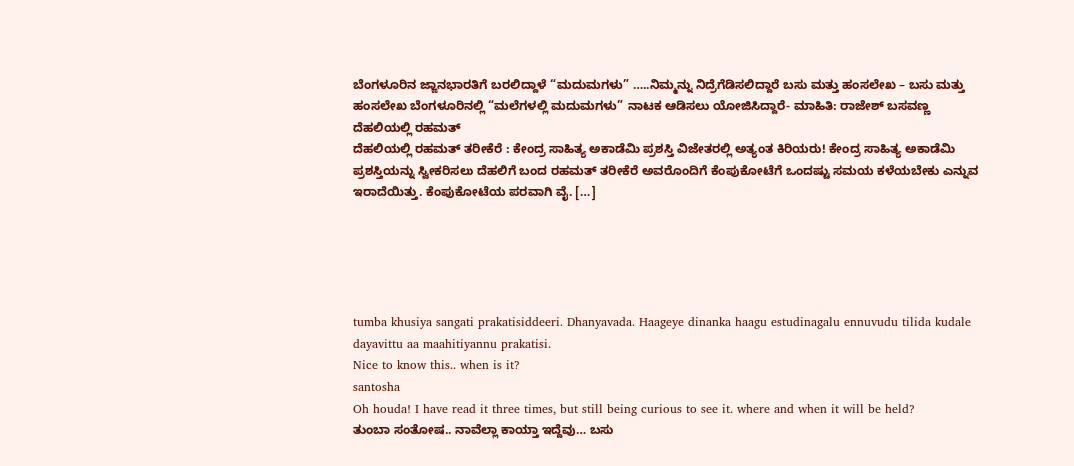ಬೆಂಗಳೂರಿನ ಜ್ಙಾನಭಾರತಿಗೆ ಬರಲಿದ್ದಾಳೆ “ಮದುಮಗಳು” …..ನಿಮ್ಮನ್ನು ನಿದ್ರೆಗೆಡಿಸಲಿದ್ದಾರೆ ಬಸು ಮತ್ತು ಹಂಸಲೇಖ – ಬಸು ಮತ್ತು ಹಂಸಲೇಖ ಬೆಂಗಳೂರಿನಲ್ಲಿ “ಮಲೆಗಳಲ್ಲಿ ಮದುಮಗಳು” ನಾಟಕ ಆಡಿಸಲು ಯೋಜಿಸಿದ್ದಾರೆ- ಮಾಹಿತಿ: ರಾಜೇಶ್ ಬಸವಣ್ಣ
ದೆಹಲಿಯಲ್ಲಿ ರಹಮತ್
ದೆಹಲಿಯಲ್ಲಿ ರಹಮತ್ ತರೀಕೆರೆ : ಕೇಂದ್ರ ಸಾಹಿತ್ಯ ಅಕಾಡೆಮಿ ಪ್ರಶಸ್ತಿ ವಿಜೇತರಲ್ಲಿ ಅತ್ಯಂತ ಕಿರಿಯರು! ಕೇಂದ್ರ ಸಾಹಿತ್ಯ ಅಕಾಡೆಮಿ ಪ್ರಶಸ್ತಿಯನ್ನು ಸ್ವೀಕರಿಸಲು ದೆಹಲಿಗೆ ಬಂದ ರಹಮತ್ ತರೀಕೆರೆ ಅವರೊಂದಿಗೆ ಕೆಂಪುಕೋಟೆಗೆ ಒಂದಷ್ಟು ಸಮಯ ಕಳೆಯಬೇಕು ಎನ್ನುವ ಇರಾದೆಯಿತ್ತು. ಕೆಂಪುಕೋಟೆಯ ಪರವಾಗಿ ವೈ. […]





tumba khusiya sangati prakatisiddeeri. Dhanyavada. Haageye dinanka haagu estudinagalu ennuvudu tilida kudale dayavittu aa maahitiyannu prakatisi.
Nice to know this.. when is it?
santosha
Oh houda! I have read it three times, but still being curious to see it. where and when it will be held?
ತುಂಬಾ ಸಂತೋಷ.. ನಾವೆಲ್ಲಾ ಕಾಯ್ತಾ ಇದ್ದೆವು… ಬಸು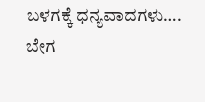ಬಳಗಕ್ಕೆ ಧನ್ಯವಾದಗಳು….
ಬೇಗ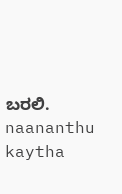ಬರಲಿ.
naananthu kaytha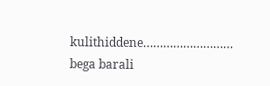kulithiddene……………………… bega barali